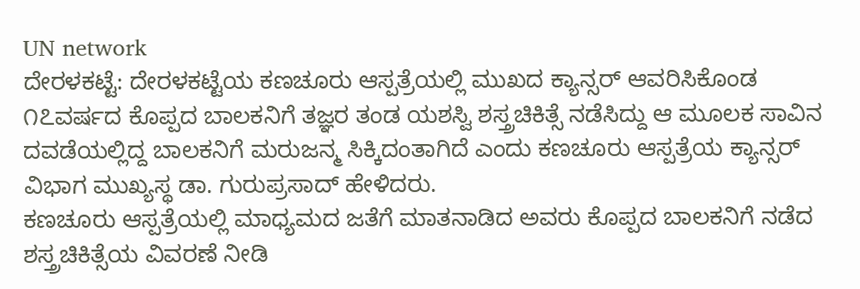UN network
ದೇರಳಕಟ್ಟೆ: ದೇರಳಕಟ್ಟೆಯ ಕಣಚೂರು ಆಸ್ಪತ್ರೆಯಲ್ಲಿ ಮುಖದ ಕ್ಯಾನ್ಸರ್ ಆವರಿಸಿಕೊಂಡ ೧೭ವರ್ಷದ ಕೊಪ್ಪದ ಬಾಲಕನಿಗೆ ತಜ್ಞರ ತಂಡ ಯಶಸ್ವಿ ಶಸ್ತ್ರಚಿಕಿತ್ಸೆ ನಡೆಸಿದ್ದು ಆ ಮೂಲಕ ಸಾವಿನ ದವಡೆಯಲ್ಲಿದ್ದ ಬಾಲಕನಿಗೆ ಮರುಜನ್ಮ ಸಿಕ್ಕಿದಂತಾಗಿದೆ ಎಂದು ಕಣಚೂರು ಆಸ್ಪತ್ರೆಯ ಕ್ಯಾನ್ಸರ್ ವಿಭಾಗ ಮುಖ್ಯಸ್ಥ ಡಾ. ಗುರುಪ್ರಸಾದ್ ಹೇಳಿದರು.
ಕಣಚೂರು ಆಸ್ಪತ್ರೆಯಲ್ಲಿ ಮಾಧ್ಯಮದ ಜತೆಗೆ ಮಾತನಾಡಿದ ಅವರು ಕೊಪ್ಪದ ಬಾಲಕನಿಗೆ ನಡೆದ ಶಸ್ತ್ರಚಿಕಿತ್ಸೆಯ ವಿವರಣೆ ನೀಡಿ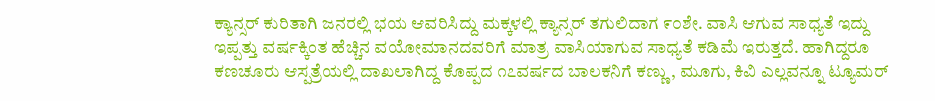ಕ್ಯಾನ್ಸರ್ ಕುರಿತಾಗಿ ಜನರಲ್ಲಿ ಭಯ ಆವರಿಸಿದ್ದು ಮಕ್ಕಳಲ್ಲಿ ಕ್ಯಾನ್ಸರ್ ತಗುಲಿದಾಗ ೯೦ಶೇ. ವಾಸಿ ಆಗುವ ಸಾಧ್ಯತೆ ಇದ್ದು ಇಪ್ಪತ್ತು ವರ್ಷಕ್ಕಿಂತ ಹೆಚ್ಚಿನ ವಯೋಮಾನದವರಿಗೆ ಮಾತ್ರ ವಾಸಿಯಾಗುವ ಸಾಧ್ಯತೆ ಕಡಿಮೆ ಇರುತ್ತದೆ. ಹಾಗಿದ್ದರೂ ಕಣಚೂರು ಆಸ್ಪತ್ರೆಯಲ್ಲಿ ದಾಖಲಾಗಿದ್ದ ಕೊಪ್ಪದ ೧೭ವರ್ಷದ ಬಾಲಕನಿಗೆ ಕಣ್ಣು, ಮೂಗು, ಕಿವಿ ಎಲ್ಲವನ್ನೂ ಟ್ಯೂಮರ್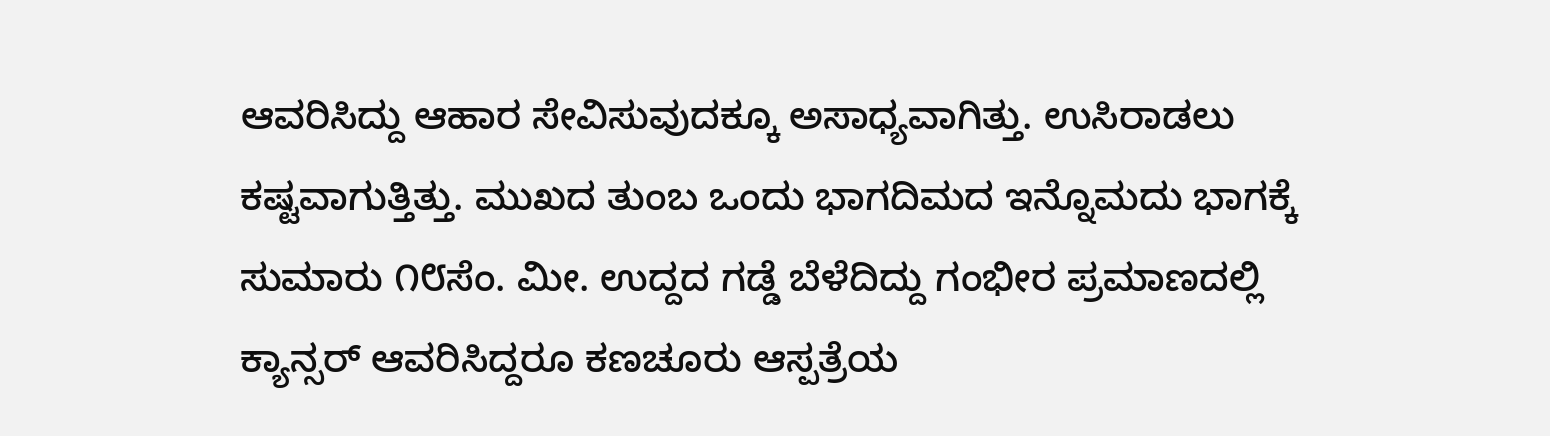ಆವರಿಸಿದ್ದು ಆಹಾರ ಸೇವಿಸುವುದಕ್ಕೂ ಅಸಾಧ್ಯವಾಗಿತ್ತು. ಉಸಿರಾಡಲು ಕಷ್ಟವಾಗುತ್ತಿತ್ತು. ಮುಖದ ತುಂಬ ಒಂದು ಭಾಗದಿಮದ ಇನ್ನೊಮದು ಭಾಗಕ್ಕೆ ಸುಮಾರು ೧೮ಸೆಂ. ಮೀ. ಉದ್ದದ ಗಡ್ಡೆ ಬೆಳೆದಿದ್ದು ಗಂಭೀರ ಪ್ರಮಾಣದಲ್ಲಿ ಕ್ಯಾನ್ಸರ್ ಆವರಿಸಿದ್ದರೂ ಕಣಚೂರು ಆಸ್ಪತ್ರೆಯ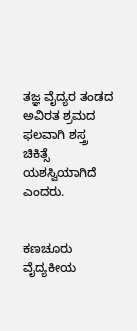ತಜ್ಞ ವೈದ್ಯರ ತಂಡದ ಅವಿರತ ಶ್ರಮದ ಫಲವಾಗಿ ಶಸ್ತ್ರ ಚಿಕಿತ್ಸೆ ಯಶಸ್ವಿಯಾಗಿದೆ ಎಂದರು.


ಕಣಚೂರು ವೈದ್ಯಕೀಯ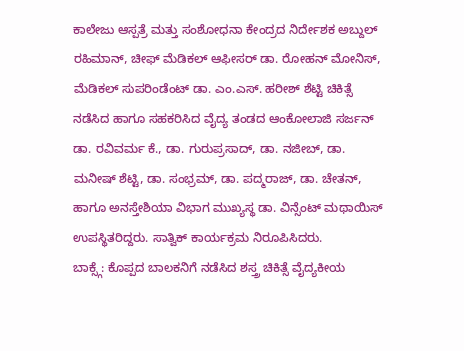ಕಾಲೇಜು ಆಸ್ಪತ್ರೆ ಮತ್ತು ಸಂಶೋಧನಾ ಕೇಂದ್ರದ ನಿರ್ದೇಶಕ ಅಬ್ದುಲ್ ರಹಿಮಾನ್, ಚೀಫ್ ಮೆಡಿಕಲ್ ಆಫೀಸರ್ ಡಾ. ರೋಹನ್ ಮೋನಿಸ್, ಮೆಡಿಕಲ್ ಸುಪರಿಂಡೆಂಟ್ ಡಾ. ಎಂ.ಎಸ್. ಹರೀಶ್ ಶೆಟ್ಟಿ ಚಿಕಿತ್ಸೆ ನಡೆಸಿದ ಹಾಗೂ ಸಹಕರಿಸಿದ ವೈದ್ಯ ತಂಡದ ಆಂಕೋಲಾಜಿ ಸರ್ಜನ್ ಡಾ. ರವಿವರ್ಮ ಕೆ., ಡಾ. ಗುರುಪ್ರಸಾದ್, ಡಾ. ನಜೀಬ್, ಡಾ. ಮನೀಷ್ ಶೆಟ್ಟಿ, ಡಾ. ಸಂಭ್ರಮ್, ಡಾ. ಪದ್ಮರಾಜ್, ಡಾ. ಚೇತನ್, ಹಾಗೂ ಅನಸ್ತೇಶಿಯಾ ವಿಭಾಗ ಮುಖ್ಯಸ್ಥ ಡಾ. ವಿನ್ಸೆಂಟ್ ಮಥಾಯಿಸ್ ಉಪಸ್ಥಿತರಿದ್ದರು. ಸಾತ್ವಿಕ್ ಕಾರ್ಯಕ್ರಮ ನಿರೂಪಿಸಿದರು.
ಬಾಕ್ಸ್ಗೆ: ಕೊಪ್ಪದ ಬಾಲಕನಿಗೆ ನಡೆಸಿದ ಶಸ್ತ್ರ ಚಿಕಿತ್ಸೆ ವೈದ್ಯಕೀಯ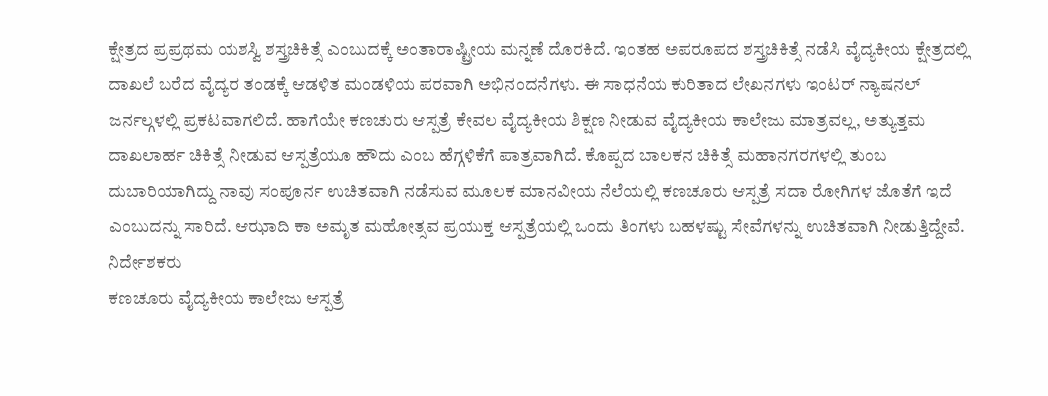ಕ್ಷೇತ್ರದ ಪ್ರಪ್ರಥಮ ಯಶಸ್ವಿ ಶಸ್ತ್ರಚಿಕಿತ್ಸೆ ಎಂಬುದಕ್ಕೆ ಅಂತಾರಾಷ್ಟ್ರೀಯ ಮನ್ನಣೆ ದೊರಕಿದೆ. ಇಂತಹ ಅಪರೂಪದ ಶಸ್ತ್ರಚಿಕಿತ್ಸೆ ನಡೆಸಿ ವೈದ್ಯಕೀಯ ಕ್ಷೇತ್ರದಲ್ಲಿ ದಾಖಲೆ ಬರೆದ ವೈದ್ಯರ ತಂಡಕ್ಕೆ ಆಡಳಿತ ಮಂಡಳಿಯ ಪರವಾಗಿ ಅಭಿನಂದನೆಗಳು. ಈ ಸಾಧನೆಯ ಕುರಿತಾದ ಲೇಖನಗಳು ಇಂಟರ್ ನ್ಯಾಷನಲ್ ಜರ್ನಲ್ಗಳಲ್ಲಿ ಪ್ರಕಟವಾಗಲಿದೆ. ಹಾಗೆಯೇ ಕಣಚುರು ಆಸ್ಪತ್ರೆ ಕೇವಲ ವೈದ್ಯಕೀಯ ಶಿಕ್ಷಣ ನೀಡುವ ವೈದ್ಯಕೀಯ ಕಾಲೇಜು ಮಾತ್ರವಲ್ಲ, ಅತ್ಯುತ್ತಮ ದಾಖಲಾರ್ಹ ಚಿಕಿತ್ಸೆ ನೀಡುವ ಆಸ್ಪತ್ರೆಯೂ ಹೌದು ಎಂಬ ಹೆಗ್ಗಳಿಕೆಗೆ ಪಾತ್ರವಾಗಿದೆ. ಕೊಪ್ಪದ ಬಾಲಕನ ಚಿಕಿತ್ಸೆ ಮಹಾನಗರಗಳಲ್ಲಿ ತುಂಬ ದುಬಾರಿಯಾಗಿದ್ದು ನಾವು ಸಂಪೂರ್ನ ಉಚಿತವಾಗಿ ನಡೆಸುವ ಮೂಲಕ ಮಾನವೀಯ ನೆಲೆಯಲ್ಲಿ ಕಣಚೂರು ಆಸ್ಪತ್ರೆ ಸದಾ ರೋಗಿಗಳ ಜೊತೆಗೆ ಇದೆ ಎಂಬುದನ್ನು ಸಾರಿದೆ. ಆಝಾದಿ ಕಾ ಅಮೃತ ಮಹೋತ್ಸವ ಪ್ರಯುಕ್ತ ಆಸ್ಪತ್ರೆಯಲ್ಲಿ ಒಂದು ತಿಂಗಳು ಬಹಳಷ್ಟು ಸೇವೆಗಳನ್ನು ಉಚಿತವಾಗಿ ನೀಡುತ್ತಿದ್ದೇವೆ.
ನಿರ್ದೇಶಕರು
ಕಣಚೂರು ವೈದ್ಯಕೀಯ ಕಾಲೇಜು ಆಸ್ಪತ್ರೆ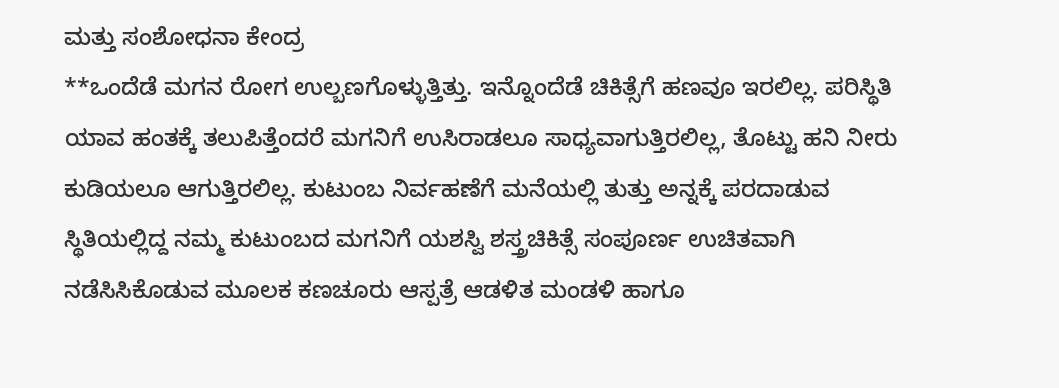ಮತ್ತು ಸಂಶೋಧನಾ ಕೇಂದ್ರ
**ಒಂದೆಡೆ ಮಗನ ರೋಗ ಉಲ್ಬಣಗೊಳ್ಳುತ್ತಿತ್ತು. ಇನ್ನೊಂದೆಡೆ ಚಿಕಿತ್ಸೆಗೆ ಹಣವೂ ಇರಲಿಲ್ಲ. ಪರಿಸ್ಥಿತಿ ಯಾವ ಹಂತಕ್ಕೆ ತಲುಪಿತ್ತೆಂದರೆ ಮಗನಿಗೆ ಉಸಿರಾಡಲೂ ಸಾಧ್ಯವಾಗುತ್ತಿರಲಿಲ್ಲ, ತೊಟ್ಟು ಹನಿ ನೀರು ಕುಡಿಯಲೂ ಆಗುತ್ತಿರಲಿಲ್ಲ. ಕುಟುಂಬ ನಿರ್ವಹಣೆಗೆ ಮನೆಯಲ್ಲಿ ತುತ್ತು ಅನ್ನಕ್ಕೆ ಪರದಾಡುವ ಸ್ಥಿತಿಯಲ್ಲಿದ್ದ ನಮ್ಮ ಕುಟುಂಬದ ಮಗನಿಗೆ ಯಶಸ್ವಿ ಶಸ್ತ್ರಚಿಕಿತ್ಸೆ ಸಂಪೂರ್ಣ ಉಚಿತವಾಗಿ ನಡೆಸಿಸಿಕೊಡುವ ಮೂಲಕ ಕಣಚೂರು ಆಸ್ಪತ್ರೆ ಆಡಳಿತ ಮಂಡಳಿ ಹಾಗೂ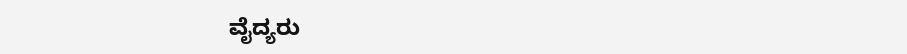ವೈದ್ಯರು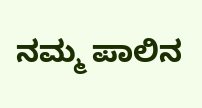ನಮ್ಮ ಪಾಲಿನ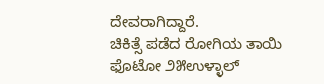ದೇವರಾಗಿದ್ದಾರೆ.
ಚಿಕಿತ್ಸೆ ಪಡೆದ ರೋಗಿಯ ತಾಯಿ
ಫೊಟೋ ೨೫ಉಳ್ಳಾಲ್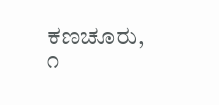ಕಣಚೂರು, ೧